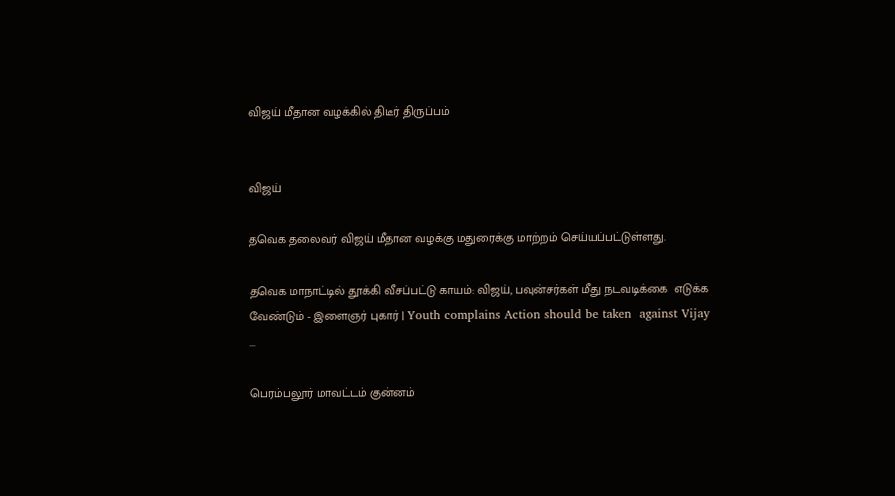விஜய் மீதான வழக்கில் திடீர் திருப்பம்


விஜய்

தவெக தலைவர் விஜய் மீதான வழக்கு மதுரைக்கு மாற்றம் செய்யப்பட்டுள்ளது.

தவெக மாநாட்டில் தூக்கி வீசப்பட்டு காயம்: விஜய், பவுன்சர்கள் மீது நடவடிக்கை  எடுக்க வேண்டும் - இளைஞர் புகார் | Youth complains Action should be taken  against Vijay ...

பெரம்பலூர் மாவட்டம் குன்னம்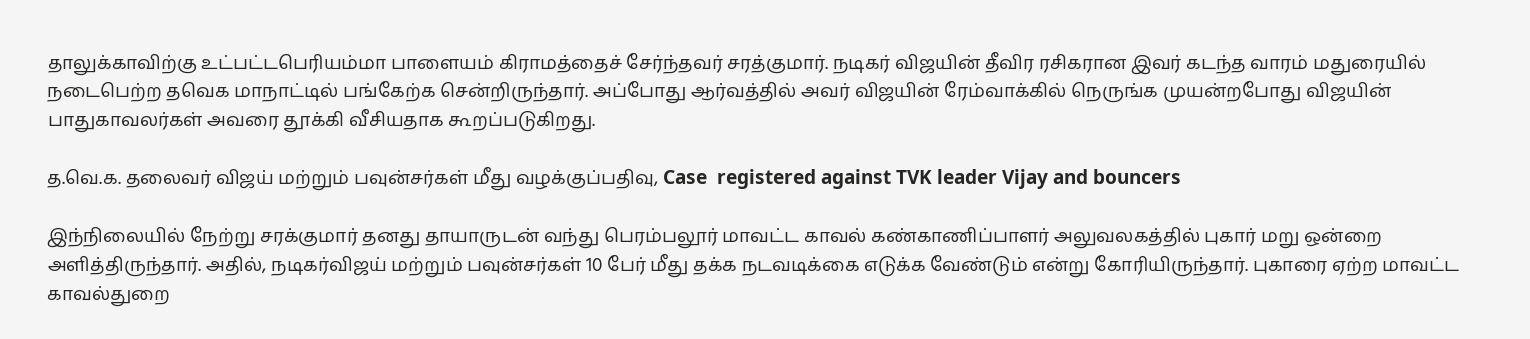தாலுக்காவிற்கு உட்பட்டபெரியம்மா பாளையம் கிராமத்தைச் சேர்ந்தவர் சரத்குமார். நடிகர் விஜயின் தீவிர ரசிகரான இவர் கடந்த வாரம் மதுரையில் நடைபெற்ற தவெக மாநாட்டில் பங்கேற்க சென்றிருந்தார். அப்போது ஆர்வத்தில் அவர் விஜயின் ரேம்வாக்கில் நெருங்க முயன்றபோது விஜயின் பாதுகாவலர்கள் அவரை தூக்கி வீசியதாக கூறப்படுகிறது.

த.வெ.க. தலைவர் விஜய் மற்றும் பவுன்சர்கள் மீது வழக்குப்பதிவு, Case  registered against TVK leader Vijay and bouncers

இந்நிலையில் நேற்று சரக்குமார் தனது தாயாருடன் வந்து பெரம்பலூர் மாவட்ட காவல் கண்காணிப்பாளர் அலுவலகத்தில் புகார் மறு ஒன்றை அளித்திருந்தார். அதில், நடிகர்விஜய் மற்றும் பவுன்சர்கள் 10 பேர் மீது தக்க நடவடிக்கை எடுக்க வேண்டும் என்று கோரியிருந்தார். புகாரை ஏற்ற மாவட்ட காவல்துறை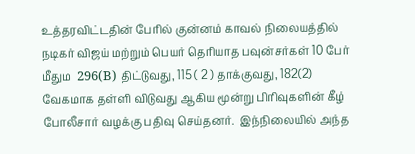உத்தரவிட்டதின் பேரில் குன்னம் காவல் நிலையத்தில் நடிகர் விஜய் மற்றும் பெயர் தெரியாத பவுன்சர்கள் 10 பேர் மீதும  296(B) திட்டுவது, 115 ( 2 ) தாக்குவது, 182(2) வேகமாக தள்ளி விடுவது ஆகிய மூன்று பிரிவுகளின் கீழ் போலீசார் வழக்கு பதிவு செய்தனர்.  இந்நிலையில் அந்த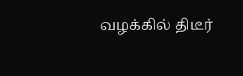வழக்கில் திடீர்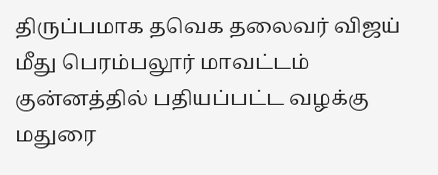திருப்பமாக தவெக தலைவர் விஜய் மீது பெரம்பலூர் மாவட்டம் குன்னத்தில் பதியப்பட்ட வழக்கு மதுரை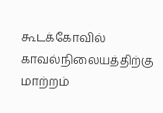கூடக்கோவில் காவல்நிலையத்திற்கு மாற்றம்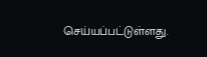செய்யப்பட்டுள்ளது.